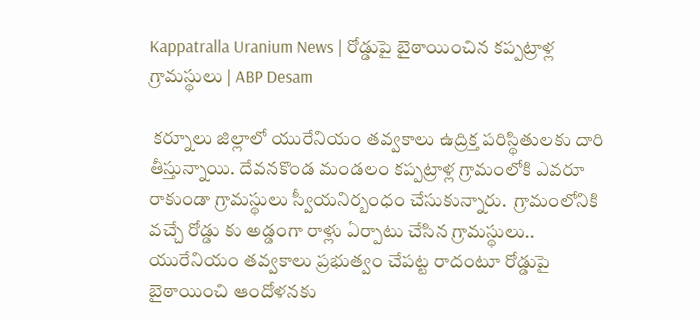Kappatralla Uranium News | రోడ్డుపై బైఠాయించిన కప్పట్రాళ్ల గ్రామస్థులు | ABP Desam

 కర్నూలు జిల్లాలో యురేనియం తవ్వకాలు ఉద్రిక్త పరిస్థితులకు దారి తీస్తున్నాయి. దేవనకొండ మండలం కప్పట్రాళ్ల గ్రామంలోకి ఎవరూ రాకుండా గ్రామస్థులు స్వీయనిర్బంధం చేసుకున్నారు.  గ్రామంలోనికి వచ్చే రోడ్డు కు అడ్డంగా రాళ్లు ఏర్పాటు చేసిన గ్రామస్థులు.. యురేనియం తవ్వకాలు ప్రభుత్వం చేపట్ట రాదంటూ రోడ్డుపై బైఠాయించి ఆందోళనకు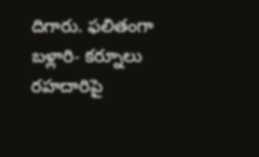దిగారు. ఫలితంగా బళ్లారి- కర్నూలు రహదారిపై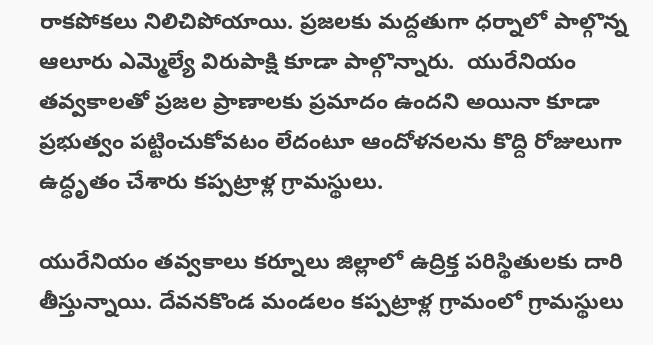రాకపోకలు నిలిచిపోయాయి. ప్రజలకు మద్దతుగా ధర్నాలో పాల్గొన్న ఆలూరు ఎమ్మెల్యే విరుపాక్షి కూడా పాల్గొన్నారు.  యురేనియం తవ్వకాలతో ప్రజల ప్రాణాలకు ప్రమాదం ఉందని అయినా కూడా ప్రభుత్వం పట్టించుకోవటం లేదంటూ ఆందోళనలను కొద్ది రోజులుగా ఉద్ధృతం చేశారు కప్పట్రాళ్ల గ్రామస్థులు.

యురేనియం తవ్వకాలు కర్నూలు జిల్లాలో ఉద్రిక్త పరిస్థితులకు దారి తీస్తున్నాయి. దేవనకొండ మండలం కప్పట్రాళ్ల గ్రామంలో గ్రామస్థులు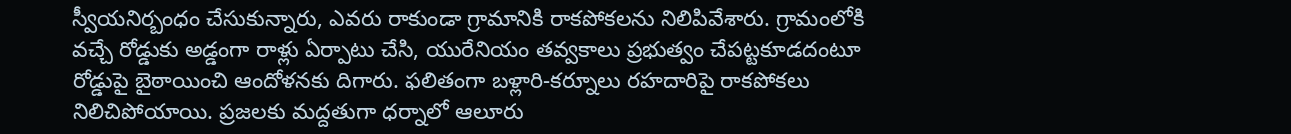స్వీయనిర్బంధం చేసుకున్నారు, ఎవరు రాకుండా గ్రామానికి రాకపోకలను నిలిపివేశారు. గ్రామంలోకి వచ్చే రోడ్డుకు అడ్డంగా రాళ్లు ఏర్పాటు చేసి, యురేనియం తవ్వకాలు ప్రభుత్వం చేపట్టకూడదంటూ రోడ్డుపై బైఠాయించి ఆందోళనకు దిగారు. ఫలితంగా బళ్లారి-కర్నూలు రహదారిపై రాకపోకలు నిలిచిపోయాయి. ప్రజలకు మద్దతుగా ధర్నాలో ఆలూరు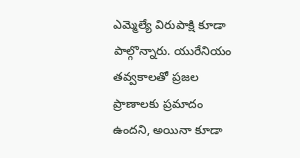ఎమ్మెల్యే విరుపాక్షి కూడా పాల్గొన్నారు. యురేనియం తవ్వకాలతో ప్రజల ప్రాణాలకు ప్రమాదం ఉందని, అయినా కూడా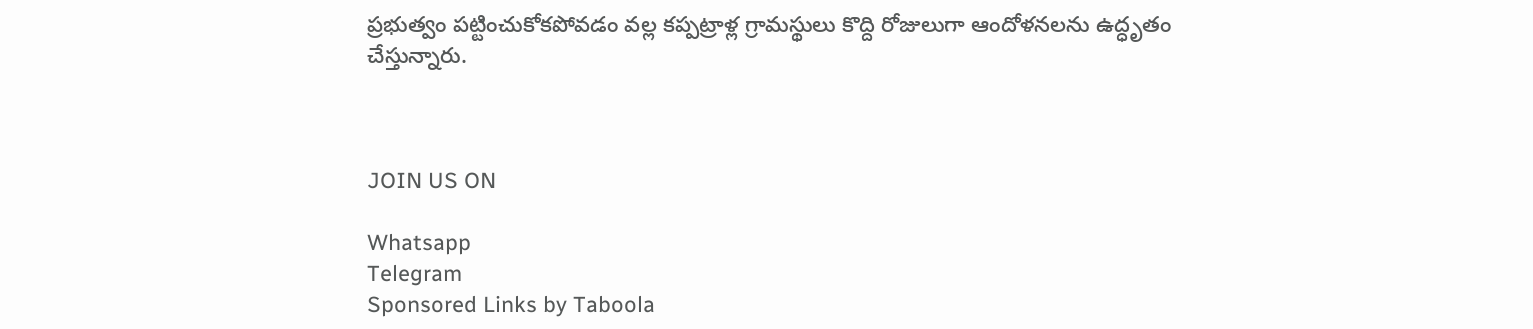ప్రభుత్వం పట్టించుకోకపోవడం వల్ల కప్పట్రాళ్ల గ్రామస్థులు కొద్ది రోజులుగా ఆందోళనలను ఉద్ధృతం చేస్తున్నారు.



JOIN US ON

Whatsapp
Telegram
Sponsored Links by Taboola